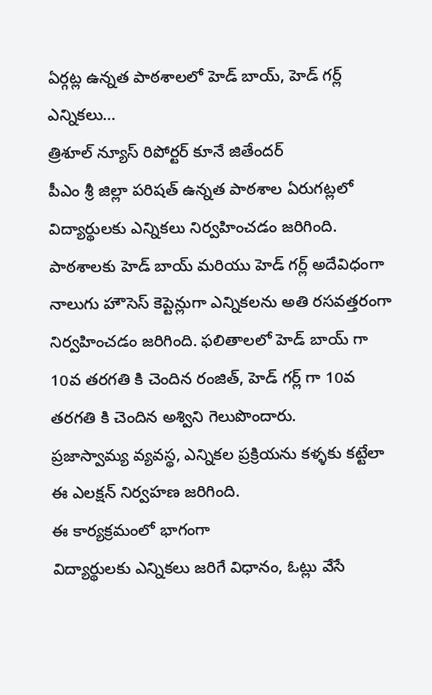ఏర్గట్ల ఉన్నత పాఠశాలలో హెడ్ బాయ్, హెడ్ గర్ల్ ఎన్నికలు…
త్రిశూల్ న్యూస్ రిపోర్టర్ కూనే జితేందర్
పీఎం శ్రీ జిల్లా పరిషత్ ఉన్నత పాఠశాల ఏరుగట్లలో విద్యార్థులకు ఎన్నికలు నిర్వహించడం జరిగింది.
పాఠశాలకు హెడ్ బాయ్ మరియు హెడ్ గర్ల్ అదేవిధంగా నాలుగు హౌసెస్ కెప్టెన్లుగా ఎన్నికలను అతి రసవత్తరంగా నిర్వహించడం జరిగింది. ఫలితాలలో హెడ్ బాయ్ గా 10వ తరగతి కి చెందిన రంజిత్, హెడ్ గర్ల్ గా 10వ తరగతి కి చెందిన అశ్విని గెలుపొందారు.
ప్రజాస్వామ్య వ్యవస్థ, ఎన్నికల ప్రక్రియను కళ్ళకు కట్టేలా ఈ ఎలక్షన్ నిర్వహణ జరిగింది.
ఈ కార్యక్రమంలో భాగంగా
విద్యార్థులకు ఎన్నికలు జరిగే విధానం, ఓట్లు వేసే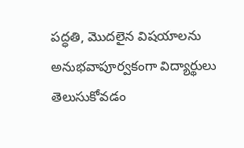పద్ధతి, మొదలైన విషయాలను అనుభవాపూర్వకంగా విద్యార్థులు తెలుసుకోవడం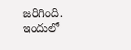జరిగింది.
ఇందులో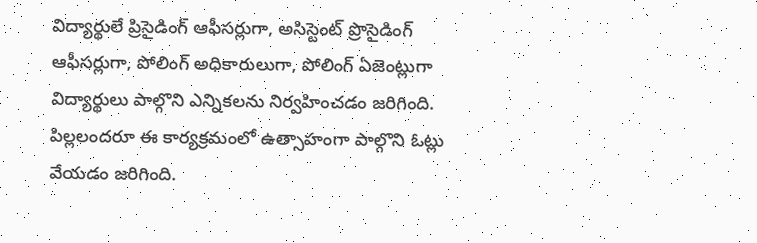విద్యార్థులే ప్రిసైడింగ్ ఆఫీసర్లుగా, అసిస్టెంట్ ప్రొసైడింగ్ ఆఫీసర్లుగా, పోలింగ్ అధికారులుగా, పోలింగ్ ఏజెంట్లుగా విద్యార్థులు పాల్గొని ఎన్నికలను నిర్వహించడం జరిగింది.
పిల్లలందరూ ఈ కార్యక్రమంలో ఉత్సాహంగా పాల్గొని ఓట్లు వేయడం జరిగింది.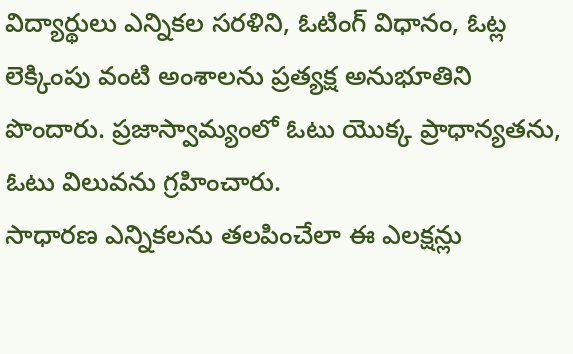విద్యార్థులు ఎన్నికల సరళిని, ఓటింగ్ విధానం, ఓట్ల లెక్కింపు వంటి అంశాలను ప్రత్యక్ష అనుభూతిని పొందారు. ప్రజాస్వామ్యంలో ఓటు యొక్క ప్రాధాన్యతను, ఓటు విలువను గ్రహించారు.
సాధారణ ఎన్నికలను తలపించేలా ఈ ఎలక్షన్లు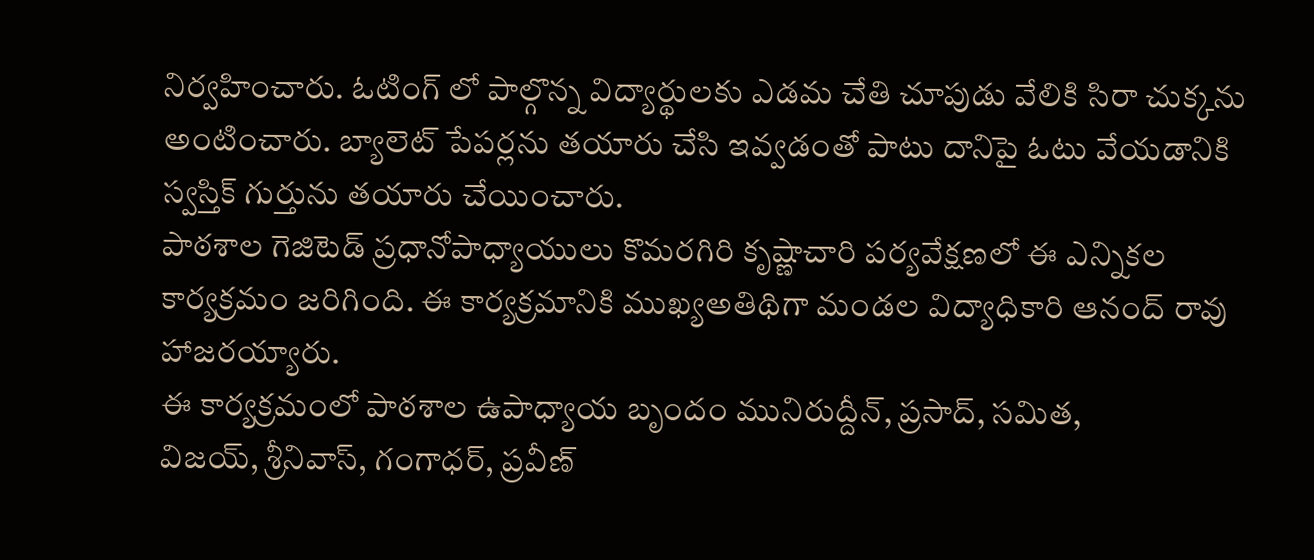నిర్వహించారు. ఓటింగ్ లో పాల్గొన్న విద్యార్థులకు ఎడమ చేతి చూపుడు వేలికి సిరా చుక్కను అంటించారు. బ్యాలెట్ పేపర్లను తయారు చేసి ఇవ్వడంతో పాటు దానిపై ఓటు వేయడానికి స్వస్తిక్ గుర్తును తయారు చేయించారు.
పాఠశాల గెజిటెడ్ ప్రధానోపాధ్యాయులు కొమరగిరి కృష్ణాచారి పర్యవేక్షణలో ఈ ఎన్నికల కార్యక్రమం జరిగింది. ఈ కార్యక్రమానికి ముఖ్యఅతిథిగా మండల విద్యాధికారి ఆనంద్ రావు హాజరయ్యారు.
ఈ కార్యక్రమంలో పాఠశాల ఉపాధ్యాయ బృందం మునిరుద్దీన్, ప్రసాద్, సమిత,
విజయ్, శ్రీనివాస్, గంగాధర్, ప్రవీణ్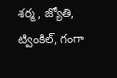శర్మ, జ్యోతి, ట్వింకిల్, గంగా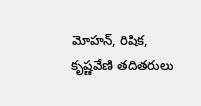మోహన్, రిషిక, కృష్ణవేణి తదితరులు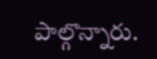పాల్గొన్నారు.